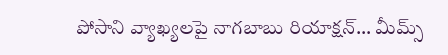పోసాని వ్యాఖ్యలపై నాగబాబు రియాక్షన్… మీమ్స్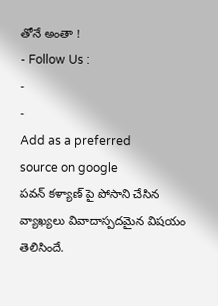తోనే అంతా !
- Follow Us :
-
-
Add as a preferred
source on google
పవన్ కళ్యాణ్ పై పోసాని చేసిన వ్యాఖ్యలు వివాదాస్పదమైన విషయం తెలిసిందే.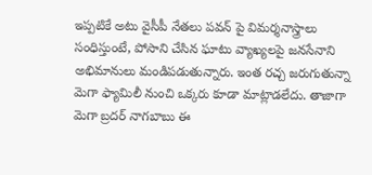ఇప్పటికే అటు వైసీపీ నేతలు పవన్ పై విమర్శనాస్త్రాలు సంధిస్తుంటే, పోసాని చేసిన ఘాటు వ్యాఖ్యలపై జనసేనాని అభిమానులు మండిపడుతున్నారు. ఇంత రచ్చ జరుగుతున్నా మెగా ఫ్యామిలీ నుంచి ఒక్కరు కూడా మాట్లాడలేదు. తాజాగా మెగా బ్రదర్ నాగబాబు ఈ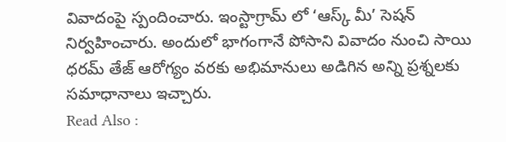వివాదంపై స్పందించారు. ఇంస్టాగ్రామ్ లో ‘ఆస్క్ మీ’ సెషన్ నిర్వహించారు. అందులో భాగంగానే పోసాని వివాదం నుంచి సాయి ధరమ్ తేజ్ ఆరోగ్యం వరకు అభిమానులు అడిగిన అన్ని ప్రశ్నలకు సమాధానాలు ఇచ్చారు.
Read Also :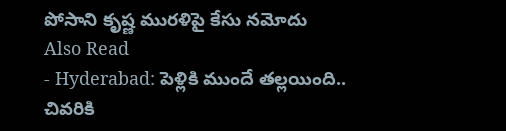పోసాని కృష్ణ మురళిపై కేసు నమోదు
Also Read
- Hyderabad: పెళ్లికి ముందే తల్లయింది.. చివరికి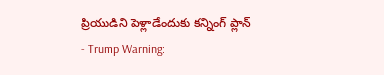ప్రియుడిని పెళ్లాడేందుకు కన్నింగ్ ప్లాన్
- Trump Warning: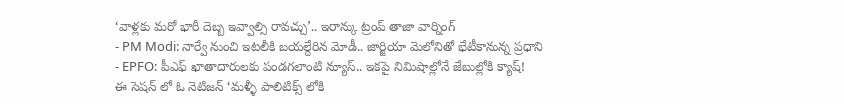‘వాళ్లకు మరో భారీ దెబ్బ ఇవ్వాల్సి రావచ్చు’.. ఇరాన్కు ట్రంప్ తాజా వార్నింగ్
- PM Modi: నార్వే నుంచి ఇటలీకి బయల్దేరిన మోడీ.. జార్జియా మెలోనితో భేటీకానున్న ప్రధాని
- EPFO: పీఎఫ్ ఖాతాదారులకు పండగలాంటి న్యూస్.. ఇకపై నిమిషాల్లోనే జేబుల్లోకి క్యాష్!
ఈ సెషన్ లో ఓ నెటిజన్ ‘మళ్ళీ పాలిటిక్స్ లోకి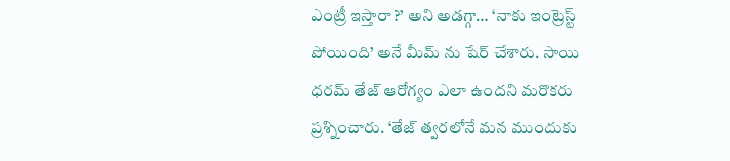ఎంట్రీ ఇస్తారా ?’ అని అడగ్గా… ‘నాకు ఇంట్రెస్ట్ పోయింది’ అనే మీమ్ ను షేర్ చేశారు. సాయి ధరమ్ తేజ్ ఆరోగ్యం ఎలా ఉందని మరొకరు ప్రశ్నించారు. ‘తేజ్ త్వరలోనే మన ముందుకు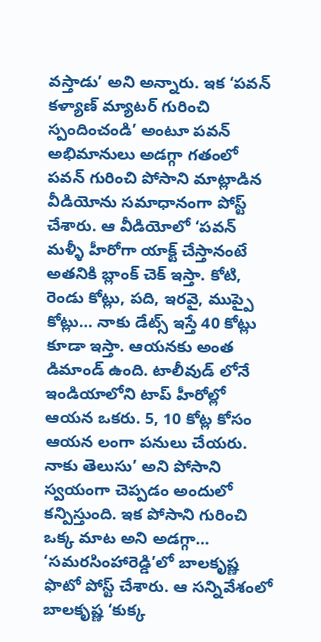వస్తాడు’ అని అన్నారు. ఇక ‘పవన్ కళ్యాణ్ మ్యాటర్ గురించి స్పందించండి’ అంటూ పవన్ అభిమానులు అడగ్గా గతంలో పవన్ గురించి పోసాని మాట్లాడిన వీడియోను సమాధానంగా పోస్ట్ చేశారు. ఆ వీడియోలో ‘పవన్ మళ్ళీ హీరోగా యాక్ట్ చేస్తానంటే అతనికి బ్లాంక్ చెక్ ఇస్తా. కోటి, రెండు కోట్లు, పది, ఇరవై, ముప్పై కోట్లు… నాకు డేట్స్ ఇస్తే 40 కోట్లు కూడా ఇస్తా. ఆయనకు అంత డిమాండ్ ఉంది. టాలీవుడ్ లోనే ఇండియాలోని టాప్ హీరోల్లో ఆయన ఒకరు. 5, 10 కోట్ల కోసం ఆయన లంగా పనులు చేయరు. నాకు తెలుసు’ అని పోసాని స్వయంగా చెప్పడం అందులో కన్పిస్తుంది. ఇక పోసాని గురించి ఒక్క మాట అని అడగ్గా… ‘సమరసింహారెడ్డి’లో బాలకృష్ణ ఫొటో పోస్ట్ చేశారు. ఆ సన్నివేశంలో బాలకృష్ణ ‘కుక్క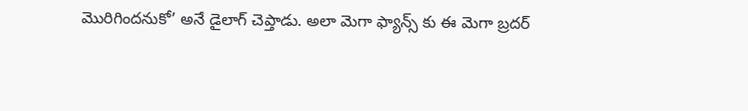మొరిగిందనుకో’ అనే డైలాగ్ చెప్తాడు. అలా మెగా ఫ్యాన్స్ కు ఈ మెగా బ్రదర్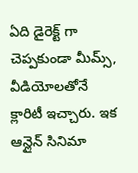ఏది డైరెక్ట్ గా చెప్పకుండా మీమ్స్, వీడియోలతోనే క్లారిటీ ఇచ్చారు. ఇక ఆన్లైన్ సినిమా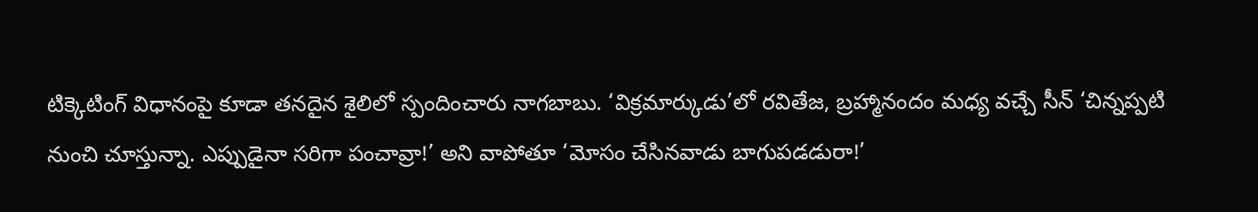టిక్కెటింగ్ విధానంపై కూడా తనదైన శైలిలో స్పందించారు నాగబాబు. ‘విక్రమార్కుడు’లో రవితేజ, బ్రహ్మానందం మధ్య వచ్చే సీన్ ‘చిన్నప్పటి నుంచి చూస్తున్నా. ఎప్పుడైనా సరిగా పంచావ్రా!’ అని వాపోతూ ‘మోసం చేసినవాడు బాగుపడడురా!’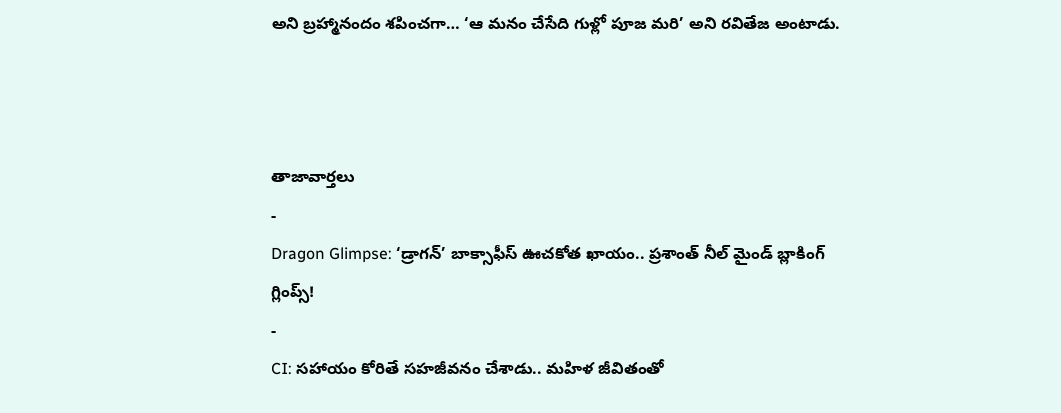అని బ్రహ్మానందం శపించగా… ‘ఆ మనం చేసేది గుళ్లో పూజ మరి’ అని రవితేజ అంటాడు.



తాజావార్తలు
-
Dragon Glimpse: ‘డ్రాగన్’ బాక్సాఫీస్ ఊచకోత ఖాయం.. ప్రశాంత్ నీల్ మైండ్ బ్లాకింగ్ గ్లింప్స్!
-
CI: సహాయం కోరితే సహజీవనం చేశాడు.. మహిళ జీవితంతో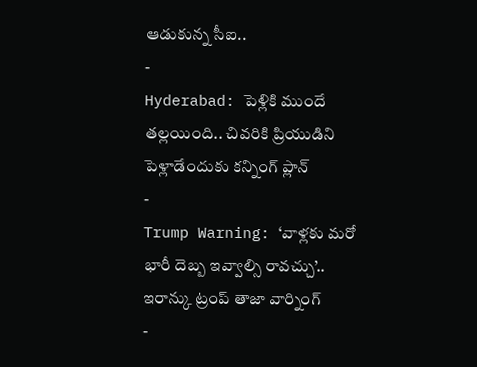ఆడుకున్న సీఐ..
-
Hyderabad: పెళ్లికి ముందే తల్లయింది.. చివరికి ప్రియుడిని పెళ్లాడేందుకు కన్నింగ్ ప్లాన్
-
Trump Warning: ‘వాళ్లకు మరో భారీ దెబ్బ ఇవ్వాల్సి రావచ్చు’.. ఇరాన్కు ట్రంప్ తాజా వార్నింగ్
-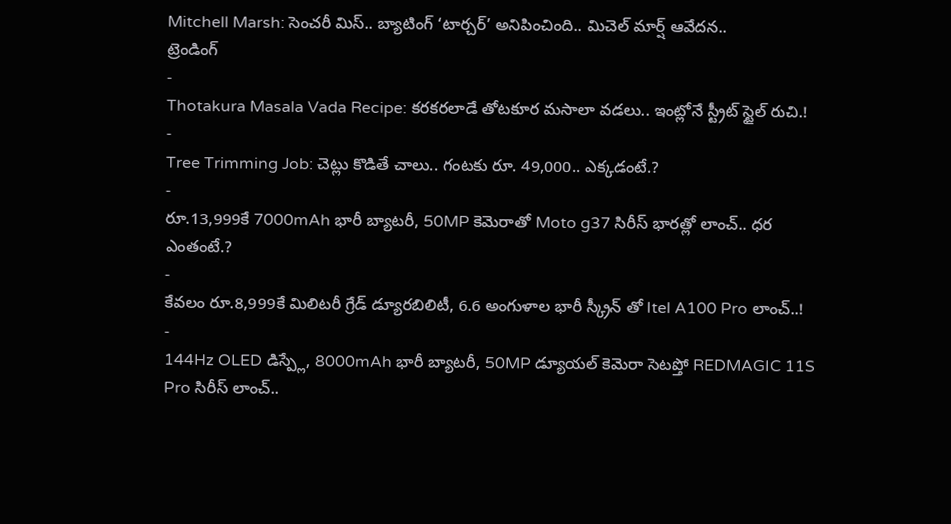Mitchell Marsh: సెంచరీ మిస్.. బ్యాటింగ్ ‘టార్చర్’ అనిపించింది.. మిచెల్ మార్ష్ ఆవేదన..
ట్రెండింగ్
-
Thotakura Masala Vada Recipe: కరకరలాడే తోటకూర మసాలా వడలు.. ఇంట్లోనే స్ట్రీట్ స్టైల్ రుచి.!
-
Tree Trimming Job: చెట్లు కొడితే చాలు.. గంటకు రూ. 49,000.. ఎక్కడంటే.?
-
రూ.13,999కే 7000mAh భారీ బ్యాటరీ, 50MP కెమెరాతో Moto g37 సిరీస్ భారత్లో లాంచ్.. ధర ఎంతంటే.?
-
కేవలం రూ.8,999కే మిలిటరీ గ్రేడ్ డ్యూరబిలిటీ, 6.6 అంగుళాల భారీ స్క్రీన్ తో Itel A100 Pro లాంచ్..!
-
144Hz OLED డిస్ప్లే, 8000mAh భారీ బ్యాటరీ, 50MP డ్యూయల్ కెమెరా సెటప్తో REDMAGIC 11S Pro సిరీస్ లాంచ్..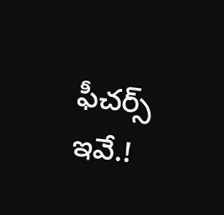ఫీచర్స్ ఇవే.!